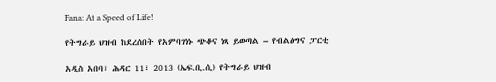Fana: At a Speed of Life!

የትግራይ ህዝብ ከደረሰበት የአምባገነኑ ጭቆና ነጻ ይወጣል – የብልፅግና ፓርቲ

አዲስ አበባ፣ ሕዳር 11፣ 2013 (ኤፍ.ቢ.ሲ) የትግራይ ህዝብ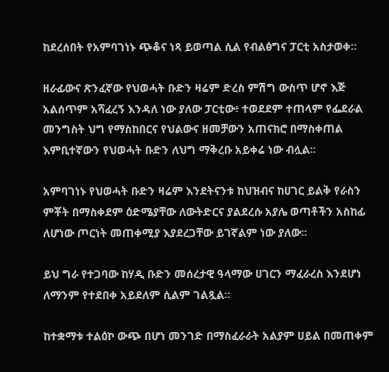ከደረሰበት የአምባገነኑ ጭቆና ነጻ ይወጣል ሲል የብልፅግና ፓርቲ አስታወቀ።

ዘራፊውና ጽንፈኛው የህወሓት ቡድን ዛሬም ድረስ ምሽግ ውስጥ ሆኖ እጅ አልሰጥም አሻፈረኝ እንዳለ ነው ያለው ፓርቲው፥ ተወደደም ተጠላም የፌደራል መንግስት ህግ የማስከበርና የህልውና ዘመቻውን አጠናክሮ በማስቀጠል እምቢተኛውን የህወሓት ቡድን ለህግ ማቅረቡ አይቀሬ ነው ብሏል፡፡

አምባገነኑ የህወሓት ቡድን ዛሬም እንደትናንቱ ከህዝብና ከሀገር ይልቅ የራስን ምቾት በማስቀደም ዕድሜያቸው ለውትድርና ያልደረሱ አያሌ ወጣቶችን አስከፊ ለሆነው ጦርነት መጠቀሚያ እያደረጋቸው ይገኛልም ነው ያለው፡፡

ይህ ግራ የተጋባው ከሃዲ ቡድን መሰረታዊ ዓላማው ሀገርን ማፈራረስ እንደሆነ ለማንም የተደበቀ አይደለም ሲልም ገልጿል፡፡

ከተቋማቱ ተልዕኮ ውጭ በሆነ መንገድ በማስፈራራት አልያም ሀይል በመጠቀም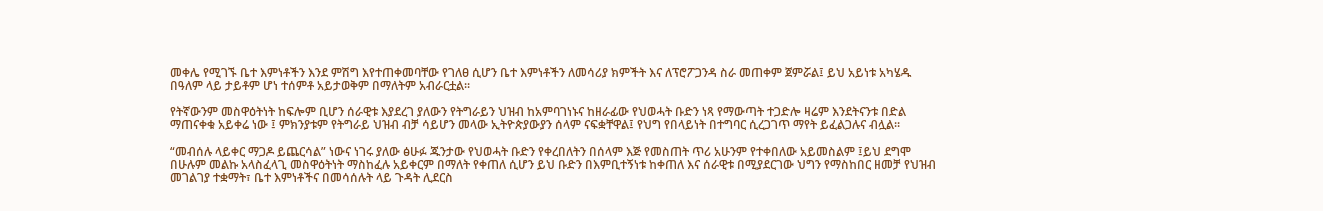መቀሌ የሚገኙ ቤተ እምነቶችን እንደ ምሽግ እየተጠቀመባቸው የገለፀ ሲሆን ቤተ እምነቶችን ለመሳሪያ ክምችት እና ለፕሮፖጋንዳ ስራ መጠቀም ጀምሯል፤ ይህ አይነቱ አካሄዱ በዓለም ላይ ታይቶም ሆነ ተሰምቶ አይታወቅም በማለትም አብራርቷል፡፡

የትኛውንም መስዋዕትነት ከፍሎም ቢሆን ሰራዊቱ እያደረገ ያለውን የትግራይን ህዝብ ከአምባገነኑና ከዘራፊው የህወሓት ቡድን ነጻ የማውጣት ተጋድሎ ዛሬም እንደትናንቱ በድል ማጠናቀቁ አይቀሬ ነው ፤ ምክንያቱም የትግራይ ህዝብ ብቻ ሳይሆን መላው ኢትዮጵያውያን ሰላም ናፍቋቸዋል፤ የህግ የበላይነት በተግባር ሲረጋገጥ ማየት ይፈልጋሉና ብሏል፡፡

“መብሰሉ ላይቀር ማጋዶ ይጨርሳል” ነውና ነገሩ ያለው ፅሁፉ ጁንታው የህወሓት ቡድን የቀረበለትን በሰላም እጅ የመስጠት ጥሪ አሁንም የተቀበለው አይመስልም ፤ይህ ደግሞ በሁሉም መልኩ አላስፈላጊ መስዋዕትነት ማስከፈሉ አይቀርም በማለት የቀጠለ ሲሆን ይህ ቡድን በእምቢተኝነቱ ከቀጠለ እና ሰራዊቱ በሚያደርገው ህግን የማስከበር ዘመቻ የህዝብ መገልገያ ተቋማት፣ ቤተ እምነቶችና በመሳሰሉት ላይ ጉዳት ሊደርስ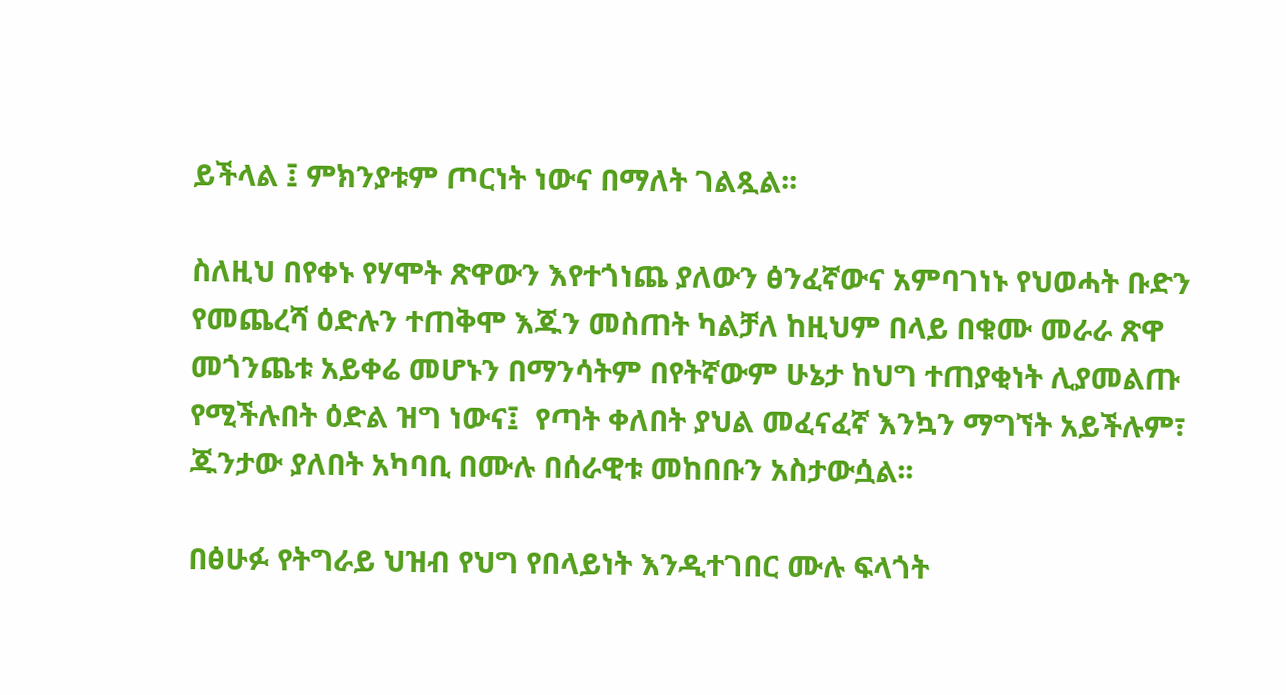ይችላል ፤ ምክንያቱም ጦርነት ነውና በማለት ገልጿል፡፡

ስለዚህ በየቀኑ የሃሞት ጽዋውን እየተጎነጨ ያለውን ፅንፈኛውና አምባገነኑ የህወሓት ቡድን የመጨረሻ ዕድሉን ተጠቅሞ እጁን መስጠት ካልቻለ ከዚህም በላይ በቁሙ መራራ ጽዋ መጎንጨቱ አይቀሬ መሆኑን በማንሳትም በየትኛውም ሁኔታ ከህግ ተጠያቂነት ሊያመልጡ የሚችሉበት ዕድል ዝግ ነውና፤  የጣት ቀለበት ያህል መፈናፈኛ እንኳን ማግኘት አይችሉም፣ ጁንታው ያለበት አካባቢ በሙሉ በሰራዊቱ መከበቡን አስታውሷል፡፡

በፅሁፉ የትግራይ ህዝብ የህግ የበላይነት እንዲተገበር ሙሉ ፍላጎት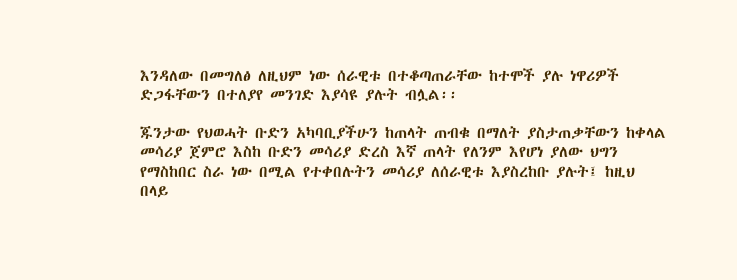እንዳለው በመግለፅ ለዚህም ነው ሰራዊቱ በተቆጣጠራቸው ከተሞች ያሉ ነዋሪዎች ድጋፋቸውን በተለያየ መንገድ እያሳዩ ያሉት ብሏል፡፡

ጁንታው የህወሓት ቡድን አካባቢያችሁን ከጠላት ጠብቁ በማለት ያስታጠቃቸውን ከቀላል መሳሪያ ጀምሮ እስከ ቡድን መሳሪያ ድረስ እኛ ጠላት የለንም እየሆነ ያለው ህግን የማስከበር ስራ ነው በሚል የተቀበሉትን መሳሪያ ለሰራዊቱ እያስረከቡ ያሉት፤ ከዚህ በላይ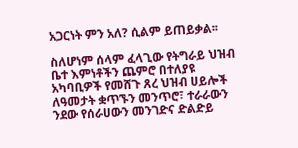አጋርነት ምን አለ? ሲልም ይጠይቃል፡፡

ስለሆነም ሰላም ፈላጊው የትግራይ ህዝብ ቤተ እምነቶችን ጨምሮ በተለያዩ አካባቢዎች የመሸጉ ጸረ ህዝብ ሀይሎች ለዓመታት ቋጥኙን መንጥሮ፣ ተራራውን ንደው የሰራሀውን መንገድና ድልድይ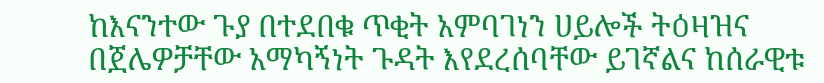ከእናንተው ጉያ በተደበቁ ጥቂት አምባገነን ሀይሎች ትዕዛዝና በጀሌዎቻቸው አማካኝነት ጉዳት እየደረሰባቸው ይገኛልና ከሰራዊቱ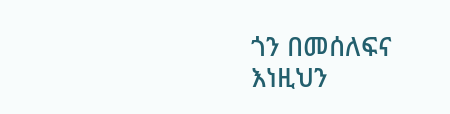ጎን በመሰለፍና እነዚህን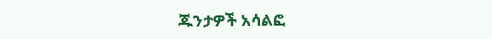ጁንታዎች አሳልፎ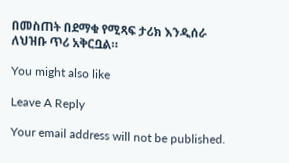በመስጠት በደማቁ የሚጻፍ ታሪክ እንዲሰራ ለህዝቡ ጥሪ አቅርቧል።

You might also like

Leave A Reply

Your email address will not be published.